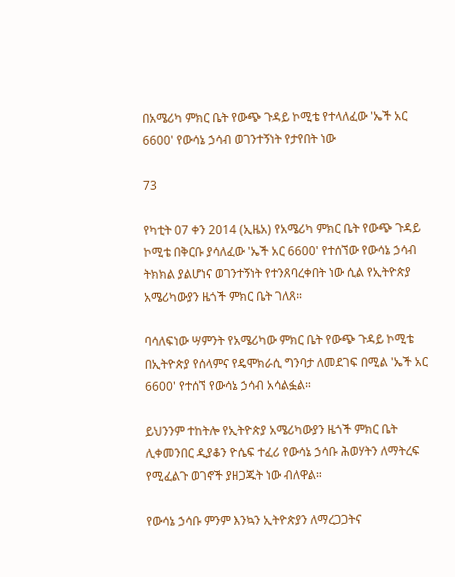በአሜሪካ ምክር ቤት የውጭ ጉዳይ ኮሚቴ የተላለፈው 'ኤች አር 6600' የውሳኔ ኃሳብ ወገንተኝነት የታየበት ነው

73

የካቲት 07 ቀን 2014 (ኢዜአ) የአሜሪካ ምክር ቤት የውጭ ጉዳይ ኮሚቴ በቅርቡ ያሳለፈው 'ኤች አር 6600' የተሰኘው የውሳኔ ኃሳብ ትክክል ያልሆነና ወገንተኝነት የተንጸባረቀበት ነው ሲል የኢትዮጵያ አሜሪካውያን ዜጎች ምክር ቤት ገለጸ።

ባሳለፍነው ሣምንት የአሜሪካው ምክር ቤት የውጭ ጉዳይ ኮሚቴ በኢትዮጵያ የሰላምና የዴሞክራሲ ግንባታ ለመደገፍ በሚል 'ኤች አር 6600' የተሰኘ የውሳኔ ኃሳብ አሳልፏል።

ይህንንም ተከትሎ የኢትዮጵያ አሜሪካውያን ዜጎች ምክር ቤት ሊቀመንበር ዲያቆን ዮሴፍ ተፈሪ የውሳኔ ኃሳቡ ሕወሃትን ለማትረፍ የሚፈልጉ ወገኖች ያዘጋጁት ነው ብለዋል።

የውሳኔ ኃሳቡ ምንም እንኳን ኢትዮጵያን ለማረጋጋትና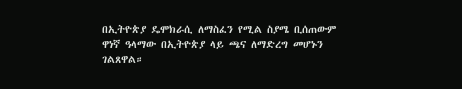በኢትዮጵያ ዴሞክራሲ ለማስፈን የሚል ስያሜ ቢሰጠውም ዋነኛ ዓላማው በኢትዮጵያ ላይ ጫና ለማድረግ መሆኑን ገልጸዋል።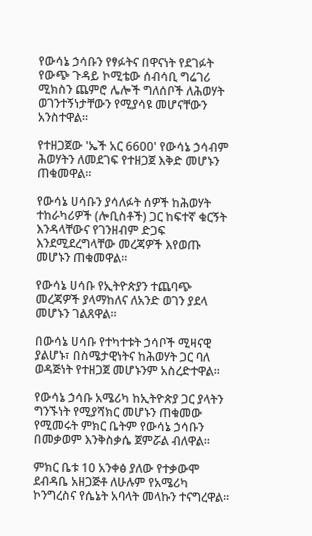የውሳኔ ኃሳቡን የፃፉትና በዋናነት የደገፉት የውጭ ጉዳይ ኮሚቴው ሰብሳቢ ግሬገሪ ሚክስን ጨምሮ ሌሎች ግለሰቦች ለሕወሃት ወገንተኝነታቸውን የሚያሳዩ መሆናቸውን አንስተዋል።

የተዘጋጀው 'ኤች አር 6600' የውሳኔ ኃሳብም ሕወሃትን ለመደገፍ የተዘጋጀ እቅድ መሆኑን ጠቁመዋል።

የውሳኔ ሀሳቡን ያሳለፉት ሰዎች ከሕወሃት ተከራካሪዎች (ሎቢስቶች) ጋር ከፍተኛ ቁርኝት እንዳላቸውና የገንዘብም ድጋፍ እንደሚደረግላቸው መረጃዎች እየወጡ መሆኑን ጠቁመዋል።

የውሳኔ ሀሳቡ የኢትዮጵያን ተጨባጭ መረጃዎች ያላማከለና ለአንድ ወገን ያደላ መሆኑን ገልጸዋል።

በውሳኔ ሀሳቡ የተካተቱት ኃሳቦች ሚዛናዊ ያልሆኑ፣ በስሜታዊነትና ከሕወሃት ጋር ባለ ወዳጅነት የተዘጋጀ መሆኑንም አስረድተዋል።

የውሳኔ ኃሳቡ አሜሪካ ከኢትዮጵያ ጋር ያላትን ግንኙነት የሚያሻክር መሆኑን ጠቁመው የሚመሩት ምክር ቤትም የውሳኔ ኃሳቡን በመቃወም እንቅስቃሴ ጀምሯል ብለዋል።

ምክር ቤቱ 10 አንቀፅ ያለው የተቃውሞ ደብዳቤ አዘጋጅቶ ለሁሉም የአሜሪካ ኮንግረስና የሴኔት አባላት መላኩን ተናግረዋል።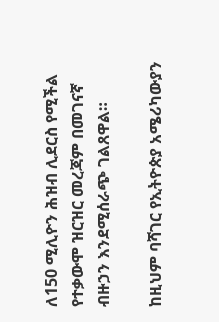ለ150 ሚሊዮን ሕዝብ ሊደርስ የሚችል የተቃውሞ ዝርዝር መረጃም በመገናኛ ብዙኃን እንደሚሰራጭ ገልጸዋል።

ከዚህም ባሻገር የኢትዮጵያ አሜሪካውያን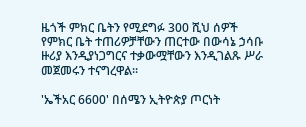ዜጎች ምክር ቤትን የሚደግፉ 300 ሺህ ሰዎች የምክር ቤት ተጠሪዎቻቸውን ጠርተው በውሳኔ ኃሳቡ ዙሪያ እንዲያነጋግርና ተቃውሟቸውን እንዲገልጹ ሥራ መጀመሩን ተናግረዋል።

'ኤችአር 6600' በሰሜን ኢትዮጵያ ጦርነት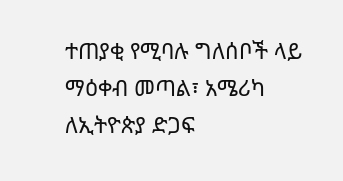ተጠያቂ የሚባሉ ግለሰቦች ላይ ማዕቀብ መጣል፣ አሜሪካ ለኢትዮጵያ ድጋፍ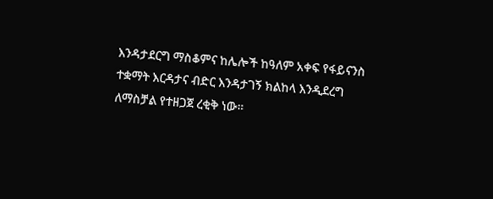እንዳታደርግ ማስቆምና ከሌሎች ከዓለም አቀፍ የፋይናንስ ተቋማት እርዳታና ብድር እንዳታገኝ ክልከላ እንዲደረግ ለማስቻል የተዘጋጀ ረቂቅ ነው።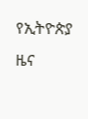የኢትዮጵያ ዜና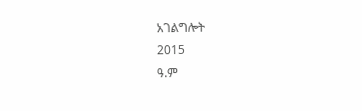አገልግሎት
2015
ዓ.ም